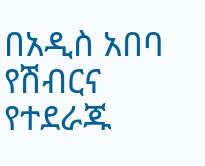በአዲስ አበባ የሽብርና የተደራጁ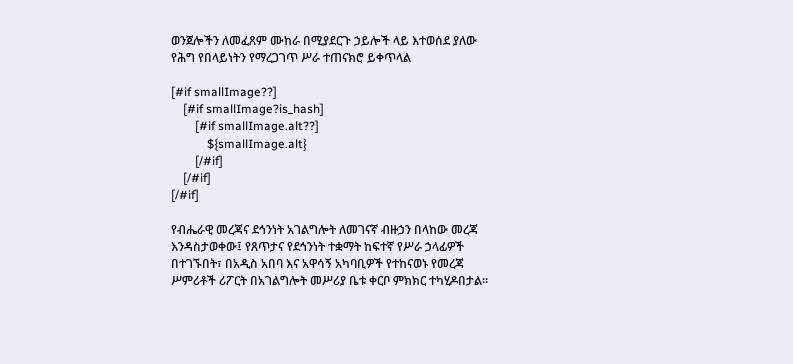ወንጀሎችን ለመፈጸም ሙከራ በሚያደርጉ ኃይሎች ላይ እተወሰደ ያለው የሕግ የበላይነትን የማረጋገጥ ሥራ ተጠናክሮ ይቀጥላል

[#if smallImage??]
    [#if smallImage?is_hash]
        [#if smallImage.alt??]
            ${smallImage.alt}
        [/#if]
    [/#if]
[/#if]

የብሔራዊ መረጃና ደኅንነት አገልግሎት ለመገናኛ ብዙኃን በላከው መረጃ እንዳስታወቀው፤ የጸጥታና የደኅንነት ተቋማት ከፍተኛ የሥራ ኃላፊዎች በተገኙበት፣ በአዲስ አበባ እና አዋሳኝ አካባቢዎች የተከናወኑ የመረጃ ሥምሪቶች ሪፖርት በአገልግሎት መሥሪያ ቤቱ ቀርቦ ምክክር ተካሂዶበታል።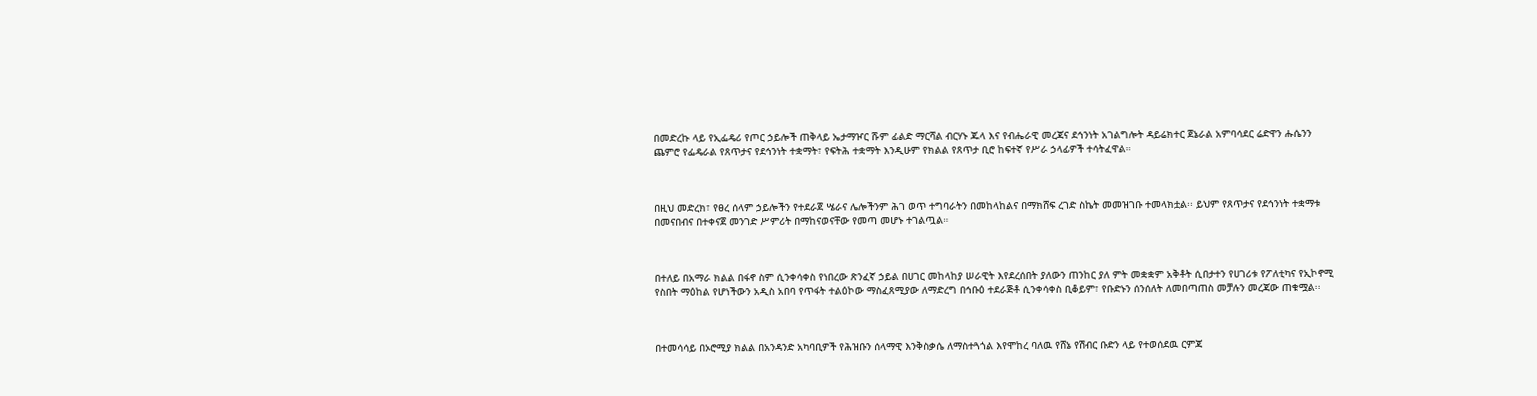በመድረኩ ላይ የኢፌዴሪ የጦር ኃይሎች ጠቅላይ ኤታማዦር ሹም ፊልድ ማርሻል ብርሃኑ ጁላ እና የብሔራዊ መረጃና ደኅንነት አገልግሎት ዳይሬክተር ጀኔራል አምባሳደር ሬድዋን ሑሴንን ጨምሮ የፌዴራል የጸጥታና የደኅንነት ተቋማት፣ የፍትሕ ተቋማት እንዲሁም የክልል የጸጥታ ቢሮ ከፍተኛ የሥራ ኃላፊዎች ተሳትፈዋል።



በዚህ መድረክ፣ የፀረ ሰላም ኃይሎችን የተደራጀ ሤራና ሌሎችንም ሕገ ወጥ ተግባራትን በመከላከልና በማክሸፍ ረገድ ስኬት መመዝገቡ ተመላክቷል፡፡ ይህም የጸጥታና የደኅንነት ተቋማቱ በመናበብና በተቀናጀ መንገድ ሥምሪት በማከናወናቸው የመጣ መሆኑ ተገልጧል።



በተለይ በአማራ ክልል በፋኖ ስም ሲንቀሳቀስ የነበረው ጽንፈኛ ኃይል በሀገር መከላከያ ሠራዊት እየደረሰበት ያለውን ጠንከር ያለ ምት መቋቋም አቅቶት ሲበታተን የሀገሪቱ የፖለቲካና የኢኮኖሚ የስበት ማዕከል የሆነችውን አዲስ አበባ የጥፋት ተልዕኮው ማስፈጸሚያው ለማድረግ በኅቡዕ ተደራጅቶ ሲንቀሳቀስ ቢቆይም፣ የቡድኑን ሰንሰለት ለመበጣጠስ መቻሉን መረጃው ጠቁሟል፡፡



በተመሳሳይ በኦሮሚያ ክልል በአንዳንድ አካባቢዎች የሕዝቡን ሰላማዊ እንቅስቃሴ ለማስተጓጎል እየሞከረ ባለዉ የሸኔ የሽብር ቡድን ላይ የተወሰደዉ ርምጃ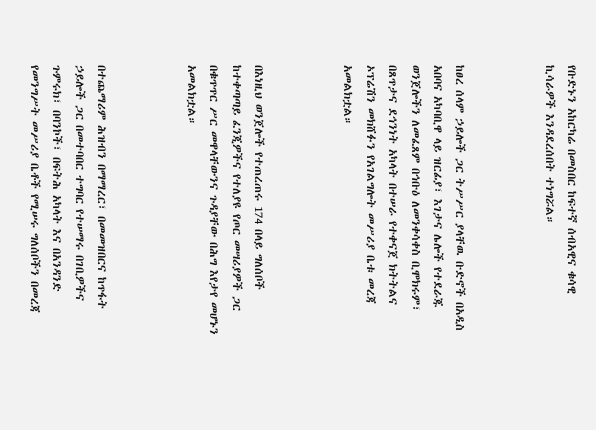የቡድኑን አከርካሬ በመስበር ከፍተኛ ሰብአዊና ቁሳዊ ኪሳራዎች እንዳደረሰበት ተነግሯል።



ከፀረ ሰላም ኃይሎች ጋር ትሥሥር ያላቸዉ ቡድኖች በአዲስ አበባና አካባቢዋ ላይ ዝርፊያ፣ እገታና ሌሎች የተደራጁ ወንጀሎችን ለመፈጸም በኅቡዕ ለመንቀሳቀስ ቢሞክሩም፣ በጸጥታና ደኅንነት አካላት በተሠራ የተቀናጀ ክትትልና ኦፕሬሽን መክሸፉን የአገልግሎት መሥሪያ ቤቱ መረጃ አመልክቷል።



በእነዚህ ወንጀሎች የተጠረጠሩ 174 በላይ ግለሰቦች ከተቀጣጣይ ፈንጂዎችና የተለያዩ የጦር መሣሪያዎች ጋር በቁጥጥር ሥር መዋላቸውንና ጉዳያቸው በሕግ እየታየ መሆኑን አመልክቷል።



በተጨማሪም ሕዝብን በማማረር፣ በመመዝበርና ከጥፋት ኃይሎች ጋር በመተባበር ተግባር የተሠማሩ በገቢዎችና ጉምሩክ፣ በባንኮች፣ በፍትሕ አካላት እና በአንዳንድ የመንግሥት መሥሪያ ቤቶች የሚሠሩ ግለሰቦችን በመረጃ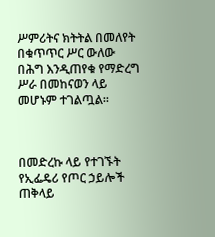ሥምሪትና ክትትል በመለየት በቁጥጥር ሥር ውለው በሕግ እንዲጠየቁ የማድረግ ሥራ በመከናወን ላይ መሆኑም ተገልጧል፡፡



በመድረኩ ላይ የተገኙት የኢፌዴሪ የጦር ኃይሎች ጠቅላይ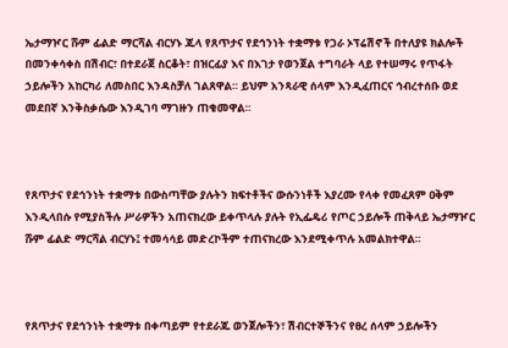ኤታማዦር ሹም ፊልድ ማርሻል ብርሃኑ ጁላ የጸጥታና የደኅንነት ተቋማቱ የጋራ ኦፕሬሽኖች በተለያዩ ክልሎች በመንቀሳቀስ በሽብር፣ በተደራጀ ስርቆት፣ በዝርፊያ እና በእገታ የወንጀል ተግባራት ላይ የተሠማሩ የጥፋት ኃይሎችን አከርካሪ ለመስበር እንዳስቻለ ገልጸዋል፡፡ ይህም አንጻራዊ ሰላም እንዲፈጠርና ኅብረተሰቡ ወደ መደበኛ እንቅስቃሴው እንዲገባ ማገዙን ጠቁመዋል፡፡



የጸጥታና የደኅንነት ተቋማቱ በውስጣቸው ያሉትን ክፍተቶችና ውሱንነቶች እያረሙ የላቀ የመፈጸም ዐቅም እንዲላበሱ የሚያስችሉ ሥራዎችን አጠናክረው ይቀጥላሉ ያሉት የኢፌዴሪ የጦር ኃይሎች ጠቅላይ ኤታማዦር ሹም ፊልድ ማርሻል ብርሃኑ፤ ተመሳሳይ መድረኮችም ተጠናክረው እንደሚቀጥሉ አመልክተዋል፡፡



የጸጥታና የደኅንነት ተቋማቱ በቀጣይም የተደራጁ ወንጀሎችን፣ ሽብርተኞችንና የፀረ ሰላም ኃይሎችን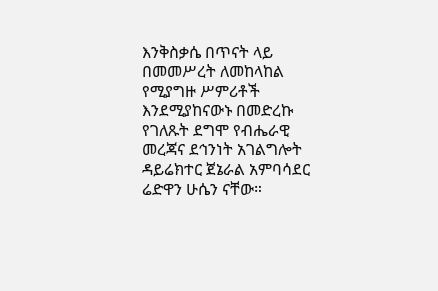እንቅስቃሴ በጥናት ላይ በመመሥረት ለመከላከል የሚያግዙ ሥምሪቶች እንደሚያከናውኑ በመድረኩ የገለጹት ደግሞ የብሔራዊ መረጃና ደኅንነት አገልግሎት ዳይሬክተር ጀኔራል አምባሳደር ሬድዋን ሁሴን ናቸው።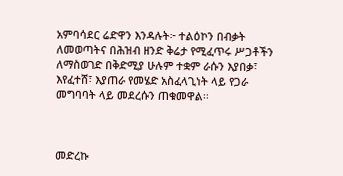አምባሳደር ሬድዋን እንዳሉት፦ ተልዕኮን በብቃት ለመወጣትና በሕዝብ ዘንድ ቅሬታ የሚፈጥሩ ሥጋቶችን ለማስወገድ በቅድሚያ ሁሉም ተቋም ራሱን እያበቃ፣ እየፈተሸ፣ እያጠራ የመሄድ አስፈላጊነት ላይ የጋራ መግባባት ላይ መደረሱን ጠቁመዋል፡፡



መድረኩ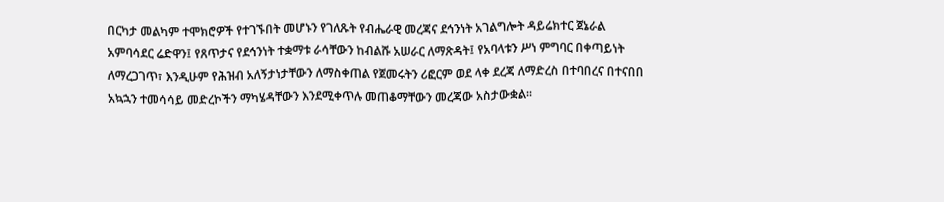በርካታ መልካም ተሞክሮዎች የተገኙበት መሆኑን የገለጹት የብሔራዊ መረጃና ደኅንነት አገልግሎት ዳይሬክተር ጀኔራል አምባሳደር ሬድዋን፤ የጸጥታና የደኅንነት ተቋማቱ ራሳቸውን ከብልሹ አሠራር ለማጽዳት፤ የአባላቱን ሥነ ምግባር በቀጣይነት ለማረጋገጥ፣ እንዲሁም የሕዝብ አለኝታነታቸውን ለማስቀጠል የጀመሩትን ሪፎርም ወደ ላቀ ደረጃ ለማድረስ በተባበረና በተናበበ አኳኋን ተመሳሳይ መድረኮችን ማካሄዳቸውን እንደሚቀጥሉ መጠቆማቸውን መረጃው አስታውቋል፡፡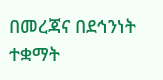በመረጃና በደኅንነት ተቋማት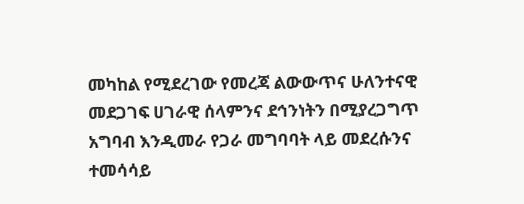መካከል የሚደረገው የመረጃ ልውውጥና ሁለንተናዊ መደጋገፍ ሀገራዊ ሰላምንና ደኅንነትን በሚያረጋግጥ አግባብ እንዲመራ የጋራ መግባባት ላይ መደረሱንና ተመሳሳይ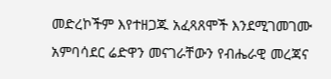መድረኮችም እየተዘጋጁ አፈጻጸሞች እንደሚገመገሙ አምባሳደር ሬድዋን መናገራቸውን የብሔራዊ መረጃና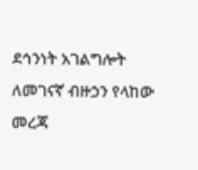ደኅንነት አገልግሎት ለመገናኛ ብዙኃን የላከው መረጃ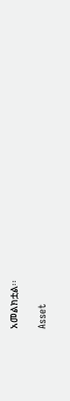አመልክቷል፡፡

Asset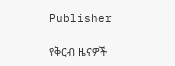Publisher

የቅርብ ዜናዎች